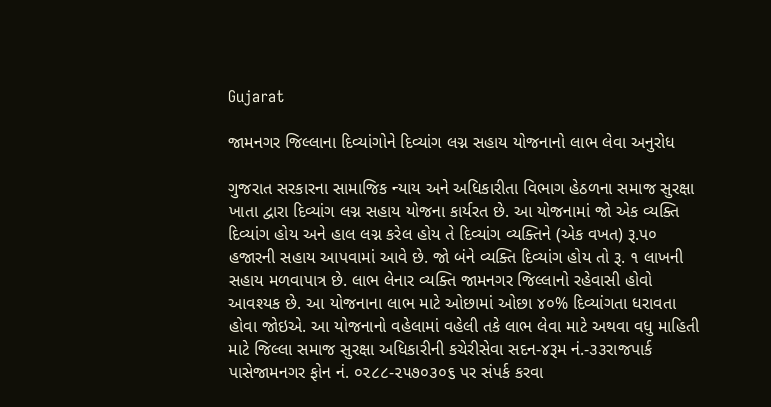Gujarat

જામનગર જિલ્લાના દિવ્યાંગોને દિવ્યાંગ લગ્ન સહાય યોજનાનો લાભ લેવા અનુરોધ

ગુજરાત સરકારના સામાજિક ન્યાય અને અધિકારીતા વિભાગ હેઠળના સમાજ સુરક્ષા ખાતા દ્વારા દિવ્યાંગ લગ્ન સહાય યોજના કાર્યરત છે. આ યોજનામાં જો એક વ્યક્તિ દિવ્યાંગ હોય અને હાલ લગ્ન કરેલ હોય તે દિવ્યાંગ વ્યક્તિને (એક વખત) રૂ.પ૦ હજારની સહાય આપવામાં આવે છે. જો બંને વ્યક્તિ દિવ્યાંગ હોય તો રૂ. ૧ લાખની સહાય મળવાપાત્ર છે. લાભ લેનાર વ્યક્તિ જામનગર જિલ્લાનો રહેવાસી હોવો આવશ્યક છે. આ યોજનાના લાભ માટે ઓછામાં ઓછા ૪૦% દિવ્યાંગતા ધરાવતા હોવા જોઇએ. આ યોજનાનો વહેલામાં વહેલી તકે લાભ લેવા માટે અથવા વધુ માહિતી માટે જિલ્લા સમાજ સુરક્ષા અધિકારીની કચેરીસેવા સદન-૪રૂમ નં.-૩૩રાજપાર્ક પાસેજામનગર ફોન નં. ૦૨૮૮-૨૫૭૦૩૦૬ પર સંપર્ક કરવા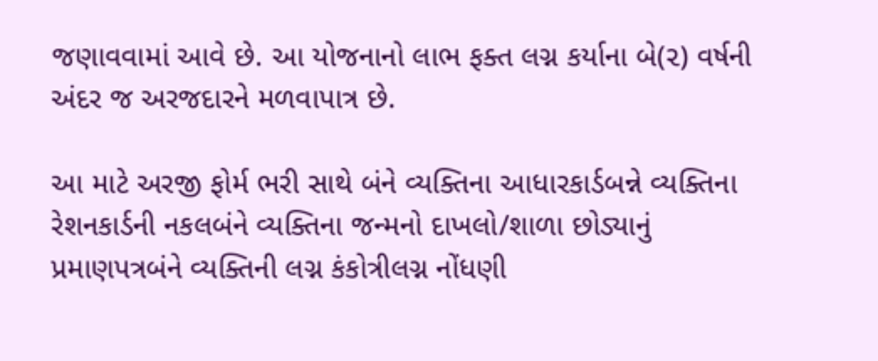જણાવવામાં આવે છે. આ યોજનાનો લાભ ફક્ત લગ્ન કર્યાના બે(૨) વર્ષની અંદર જ અરજદારને મળવાપાત્ર છે.

આ માટે અરજી ફોર્મ ભરી સાથે બંને વ્યક્તિના આધારકાર્ડબન્ને વ્યક્તિના રેશનકાર્ડની નકલબંને વ્યક્તિના જન્મનો દાખલો/શાળા છોડ્યાનું પ્રમાણપત્રબંને વ્યક્તિની લગ્ન કંકોત્રીલગ્ન નોંધણી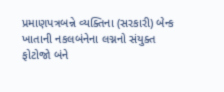પ્રમાણપત્રબન્ને વ્યક્તિના (સરકારી) બેન્ક ખાતાની નકલબંનેના લગ્નનો સંયુક્ત ફોટોજો બંને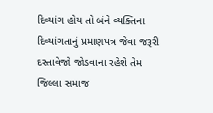દિવ્યાંગ હોય તો બંને વ્યક્તિના દિવ્યાંગતાનું પ્રમાણપત્ર જેવા જરૂરી દસ્તાવેજો જોડવાના રહેશે તેમ જિલ્લા સમાજ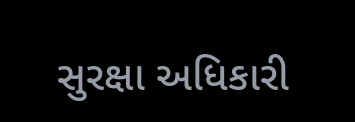સુરક્ષા અધિકારી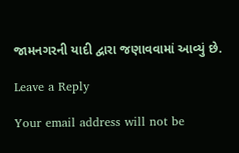જામનગરની યાદી દ્વારા જણાવવામાં આવ્યું છે.

Leave a Reply

Your email address will not be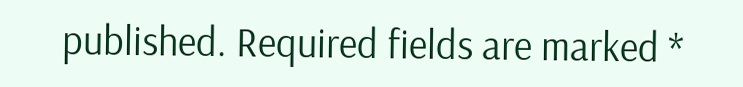published. Required fields are marked *